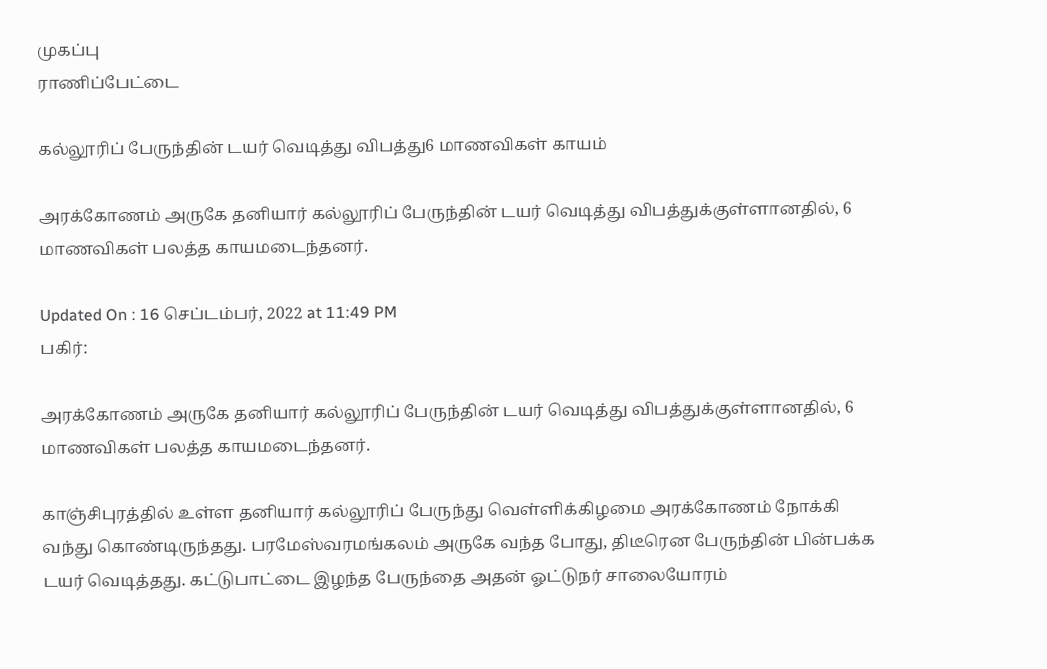முகப்பு
ராணிப்பேட்டை

கல்லூரிப் பேருந்தின் டயர் வெடித்து விபத்து6 மாணவிகள் காயம்

அரக்கோணம் அருகே தனியார் கல்லூரிப் பேருந்தின் டயர் வெடித்து விபத்துக்குள்ளானதில், 6 மாணவிகள் பலத்த காயமடைந்தனர்.

Updated On : 16 செப்டம்பர், 2022 at 11:49 PM
பகிர்:

அரக்கோணம் அருகே தனியார் கல்லூரிப் பேருந்தின் டயர் வெடித்து விபத்துக்குள்ளானதில், 6 மாணவிகள் பலத்த காயமடைந்தனர்.

காஞ்சிபுரத்தில் உள்ள தனியார் கல்லூரிப் பேருந்து வெள்ளிக்கிழமை அரக்கோணம் நோக்கி வந்து கொண்டிருந்தது. பரமேஸ்வரமங்கலம் அருகே வந்த போது, திடீரென பேருந்தின் பின்பக்க டயர் வெடித்தது. கட்டுபாட்டை இழந்த பேருந்தை அதன் ஓட்டுநர் சாலையோரம்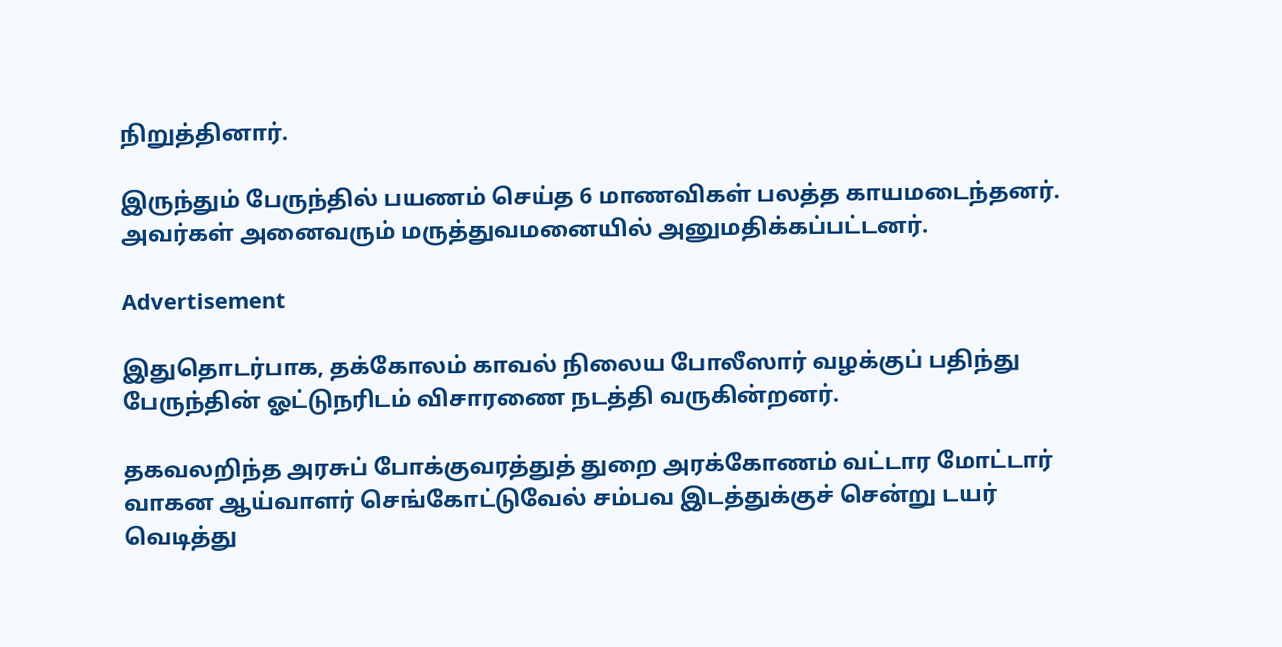நிறுத்தினார்.

இருந்தும் பேருந்தில் பயணம் செய்த 6 மாணவிகள் பலத்த காயமடைந்தனர். அவர்கள் அனைவரும் மருத்துவமனையில் அனுமதிக்கப்பட்டனர்.

Advertisement

இதுதொடர்பாக, தக்கோலம் காவல் நிலைய போலீஸார் வழக்குப் பதிந்து பேருந்தின் ஓட்டுநரிடம் விசாரணை நடத்தி வருகின்றனர்.

தகவலறிந்த அரசுப் போக்குவரத்துத் துறை அரக்கோணம் வட்டார மோட்டார் வாகன ஆய்வாளர் செங்கோட்டுவேல் சம்பவ இடத்துக்குச் சென்று டயர் வெடித்து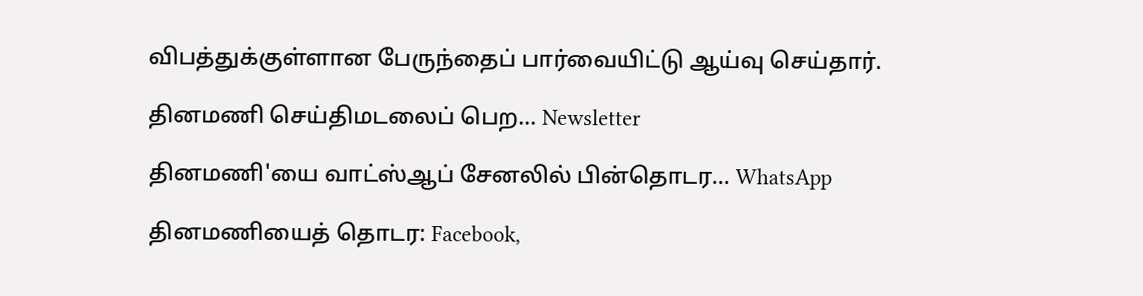விபத்துக்குள்ளான பேருந்தைப் பார்வையிட்டு ஆய்வு செய்தார்.

தினமணி செய்திமடலைப் பெற... Newsletter

தினமணி'யை வாட்ஸ்ஆப் சேனலில் பின்தொடர... WhatsApp

தினமணியைத் தொடர: Facebook,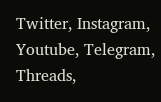Twitter, Instagram, Youtube, Telegram, Threads,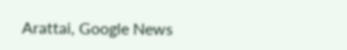Arattai, Google News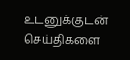உடனுக்குடன் செய்திகளை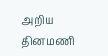அறிய தினமணி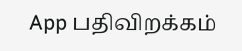App பதிவிறக்கம்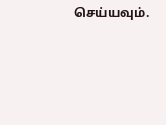செய்யவும்.